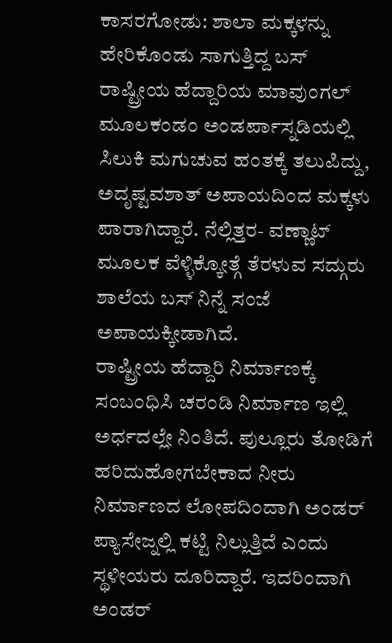ಕಾಸರಗೋಡು: ಶಾಲಾ ಮಕ್ಕಳನ್ನು ಹೇರಿಕೊಂಡು ಸಾಗುತ್ತಿದ್ದ ಬಸ್ ರಾಷ್ಟ್ರೀಯ ಹೆದ್ದಾರಿಯ ಮಾವುಂಗಲ್ ಮೂಲಕಂಡಂ ಅಂಡರ್ಪಾಸ್ನಡಿಯಲ್ಲಿ ಸಿಲುಕಿ ಮಗುಚುವ ಹಂತಕ್ಕೆ ತಲುಪಿದ್ದು, ಅದೃಷ್ಟವಶಾತ್ ಅಪಾಯದಿಂದ ಮಕ್ಕಳು ಪಾರಾಗಿದ್ದಾರೆ. ನೆಲ್ಲಿತ್ತರ- ವಣ್ಣಾಟ್ ಮೂಲಕ ವೆಳ್ಳಿಕ್ಕೋತ್ಗೆ ತೆರಳುವ ಸದ್ಗುರು ಶಾಲೆಯ ಬಸ್ ನಿನ್ನೆ ಸಂಜೆ ಅಪಾಯಕ್ಕೀಡಾಗಿದೆ.
ರಾಷ್ಟ್ರೀಯ ಹೆದ್ದಾರಿ ನಿರ್ಮಾಣಕ್ಕೆ ಸಂಬಂಧಿಸಿ ಚರಂಡಿ ನಿರ್ಮಾಣ ಇಲ್ಲಿ ಅರ್ಧದಲ್ಲೇ ನಿಂತಿದೆ. ಪುಲ್ಲೂರು ತೋಡಿಗೆ ಹರಿದುಹೋಗಬೇಕಾದ ನೀರು ನಿರ್ಮಾಣದ ಲೋಪದಿಂದಾಗಿ ಅಂಡರ್ ಪ್ಯಾಸೇಜ್ನಲ್ಲಿ ಕಟ್ಟಿ ನಿಲ್ಲುತ್ತಿದೆ ಎಂದು ಸ್ಥಳೀಯರು ದೂರಿದ್ದಾರೆ. ಇದರಿಂದಾಗಿ ಅಂಡರ್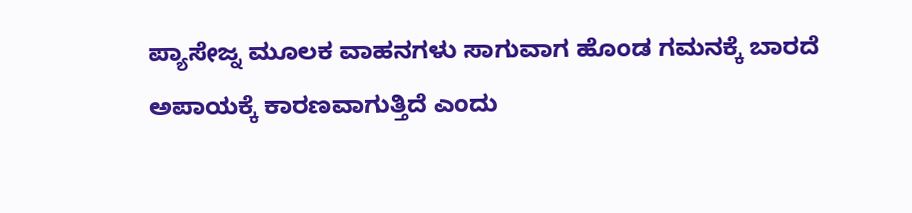ಪ್ಯಾಸೇಜ್ನ ಮೂಲಕ ವಾಹನಗಳು ಸಾಗುವಾಗ ಹೊಂಡ ಗಮನಕ್ಕೆ ಬಾರದೆ ಅಪಾಯಕ್ಕೆ ಕಾರಣವಾಗುತ್ತಿದೆ ಎಂದು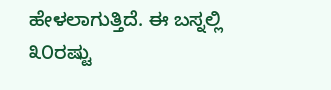ಹೇಳಲಾಗುತ್ತಿದೆ. ಈ ಬಸ್ನಲ್ಲಿ ೩೦ರಷ್ಟು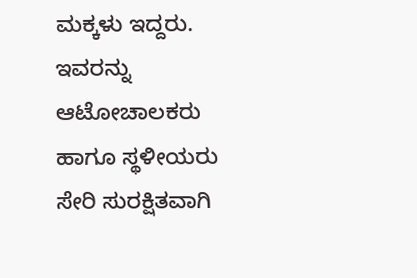ಮಕ್ಕಳು ಇದ್ದರು. ಇವರನ್ನು ಆಟೋಚಾಲಕರು ಹಾಗೂ ಸ್ಥಳೀಯರು ಸೇರಿ ಸುರಕ್ಷಿತವಾಗಿ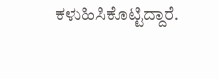ಕಳುಹಿಸಿಕೊಟ್ಟಿದ್ದಾರೆ.